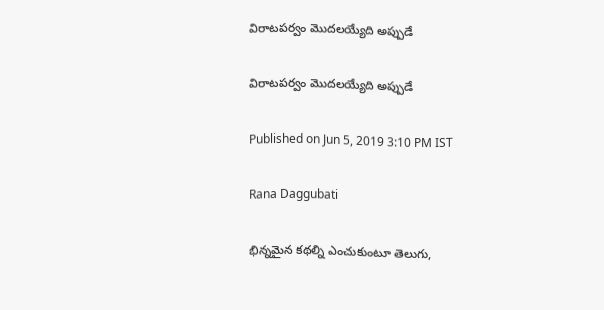విరాటపర్వం మొదలయ్యేది అప్పుడే

విరాటపర్వం మొదలయ్యేది అప్పుడే

Published on Jun 5, 2019 3:10 PM IST

Rana Daggubati

భిన్నమైన కథల్ని ఎంచుకుంటూ తెలుగు,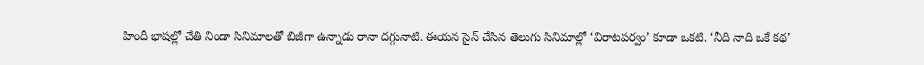హిందీ భాషల్లో చేతి నిండా సినిమాలతో బిజీగా ఉన్నాడు రానా దగ్గునాటి. ఈయన సైన్ చేసిన తెలుగు సినిమాల్లో ‘విరాటపర్వం’ కూడా ఒకటి. ‘నీది నాది ఒకే కథ’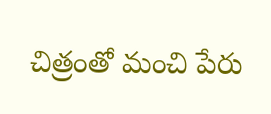చిత్రంతో మంచి పేరు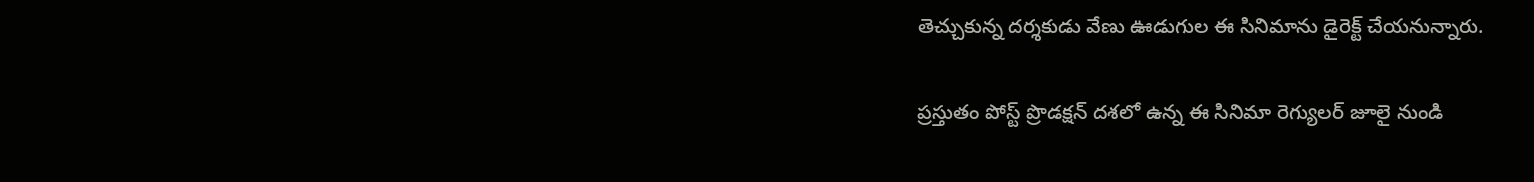తెచ్చుకున్న దర్శకుడు వేణు ఊడుగుల ఈ సినిమాను డైరెక్ట్ చేయనున్నారు.

ప్రస్తుతం పోస్ట్ ప్రొడక్షన్ దశలో ఉన్న ఈ సినిమా రెగ్యులర్ జూలై నుండి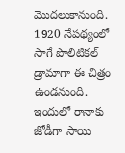మొదలుకానుంది. 1920 నేపథ్యంలో సాగే పొలిటికల్ డ్రామాగా ఈ చిత్రం ఉండనుంది. ఇందులో రానాకు జోడీగా సాయి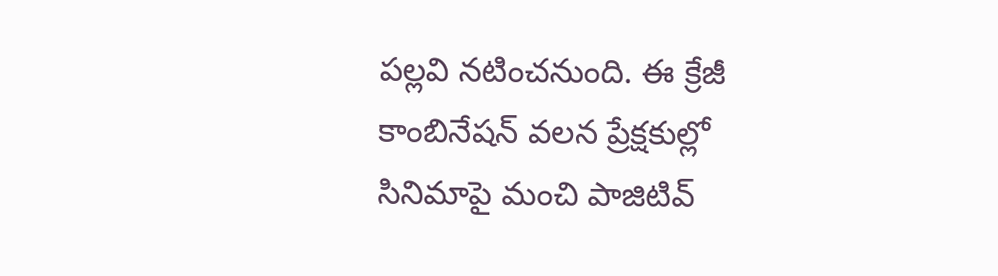పల్లవి నటించనుంది. ఈ క్రేజీ కాంబినేషన్ వలన ప్రేక్షకుల్లో సినిమాపై మంచి పాజిటివ్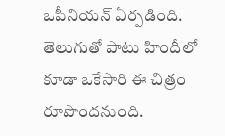ఒపీనియన్ ఏర్పడింది. తెలుగుతో పాటు హిందీలో కూడా ఒకేసారి ఈ చిత్రం రూపొందనుంది.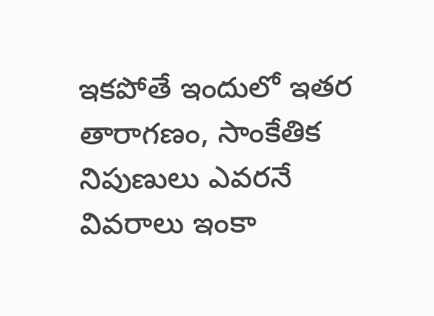ఇకపోతే ఇందులో ఇతర తారాగణం, సాంకేతిక నిపుణులు ఎవరనే వివరాలు ఇంకా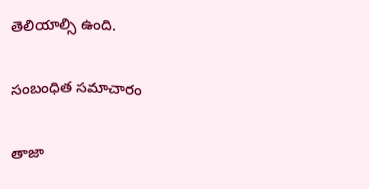తెలియాల్సి ఉంది.

సంబంధిత సమాచారం

తాజా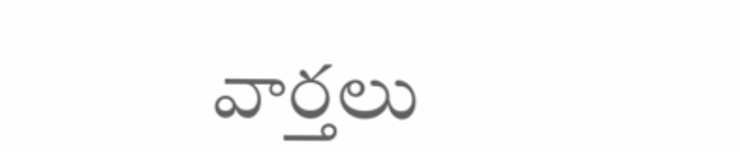వార్తలు